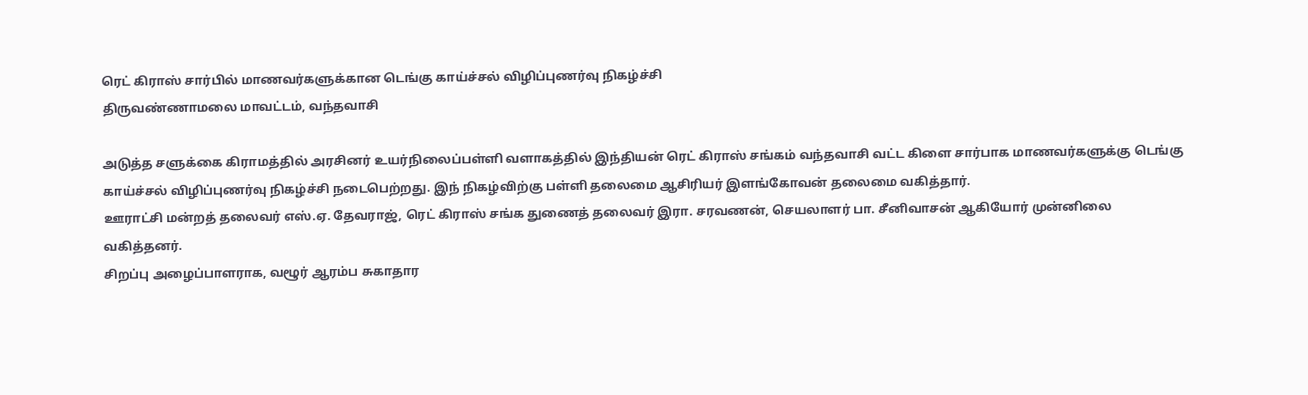ரெட் கிராஸ் சார்பில் மாணவர்களுக்கான டெங்கு காய்ச்சல் விழிப்புணர்வு நிகழ்ச்சி
திருவண்ணாமலை மாவட்டம், வந்தவாசி

அடுத்த சளுக்கை கிராமத்தில் அரசினர் உயர்நிலைப்பள்ளி வளாகத்தில் இந்தியன் ரெட் கிராஸ் சங்கம் வந்தவாசி வட்ட கிளை சார்பாக மாணவர்களுக்கு டெங்கு காய்ச்சல் விழிப்புணர்வு நிகழ்ச்சி நடைபெற்றது. இந் நிகழ்விற்கு பள்ளி தலைமை ஆசிரியர் இளங்கோவன் தலைமை வகித்தார்.
ஊராட்சி மன்றத் தலைவர் எஸ்.ஏ. தேவராஜ், ரெட் கிராஸ் சங்க துணைத் தலைவர் இரா. சரவணன், செயலாளர் பா. சீனிவாசன் ஆகியோர் முன்னிலை வகித்தனர்.
சிறப்பு அழைப்பாளராக, வழூர் ஆரம்ப சுகாதார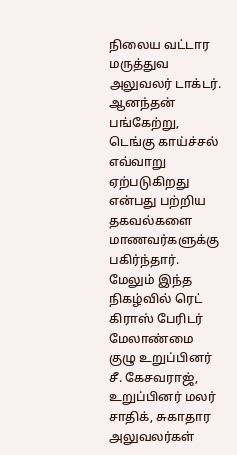நிலைய வட்டார மருத்துவ அலுவலர் டாக்டர். ஆனந்தன் பங்கேற்று, டெங்கு காய்ச்சல் எவ்வாறு ஏற்படுகிறது என்பது பற்றிய தகவல்களை மாணவர்களுக்கு பகிர்ந்தார்.
மேலும் இந்த நிகழ்வில் ரெட் கிராஸ் பேரிடர் மேலாண்மை குழு உறுப்பினர் சீ. கேசவராஜ், உறுப்பினர் மலர் சாதிக், சுகாதார அலுவலர்கள்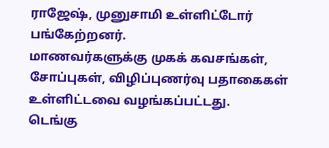ராஜேஷ், முனுசாமி உள்ளிட்டோர் பங்கேற்றனர்.
மாணவர்களுக்கு முகக் கவசங்கள், சோப்புகள், விழிப்புணர்வு பதாகைகள் உள்ளிட்டவை வழங்கப்பட்டது.
டெங்கு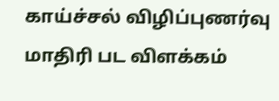காய்ச்சல் விழிப்புணர்வு மாதிரி பட விளக்கம்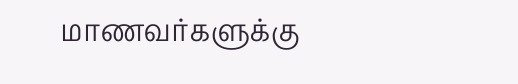மாணவர்களுக்கு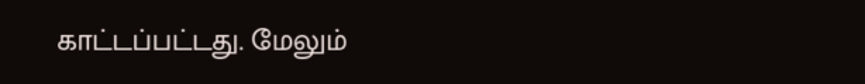காட்டப்பட்டது. மேலும்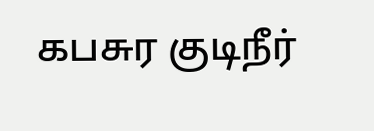கபசுர குடிநீர்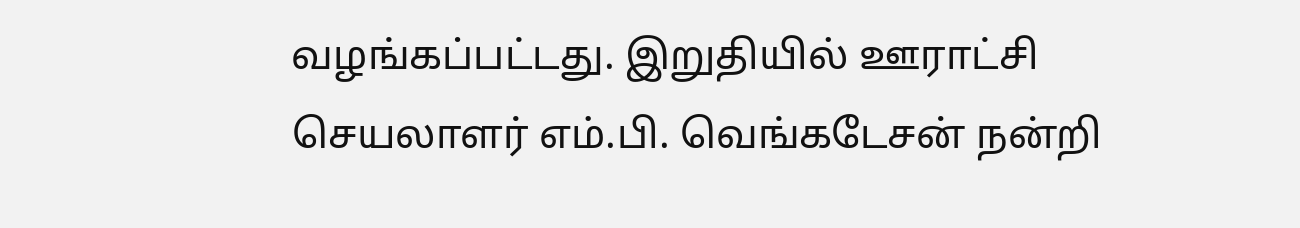வழங்கப்பட்டது. இறுதியில் ஊராட்சி செயலாளர் எம்.பி. வெங்கடேசன் நன்றி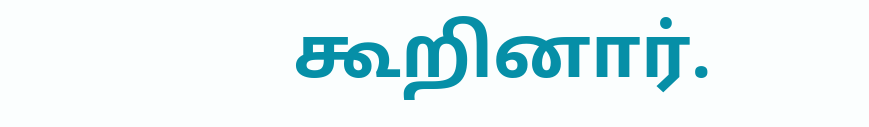கூறினார்.